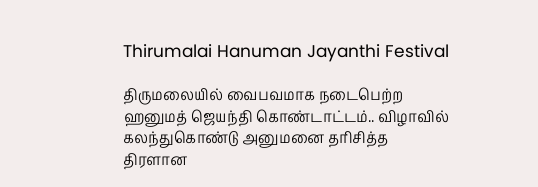Thirumalai Hanuman Jayanthi Festival

திருமலையில் வைபவமாக நடைபெற்ற ஹனுமத் ஜெயந்தி கொண்டாட்டம்.. விழாவில்  கலந்துகொண்டு அனுமனை தரிசித்த திரளான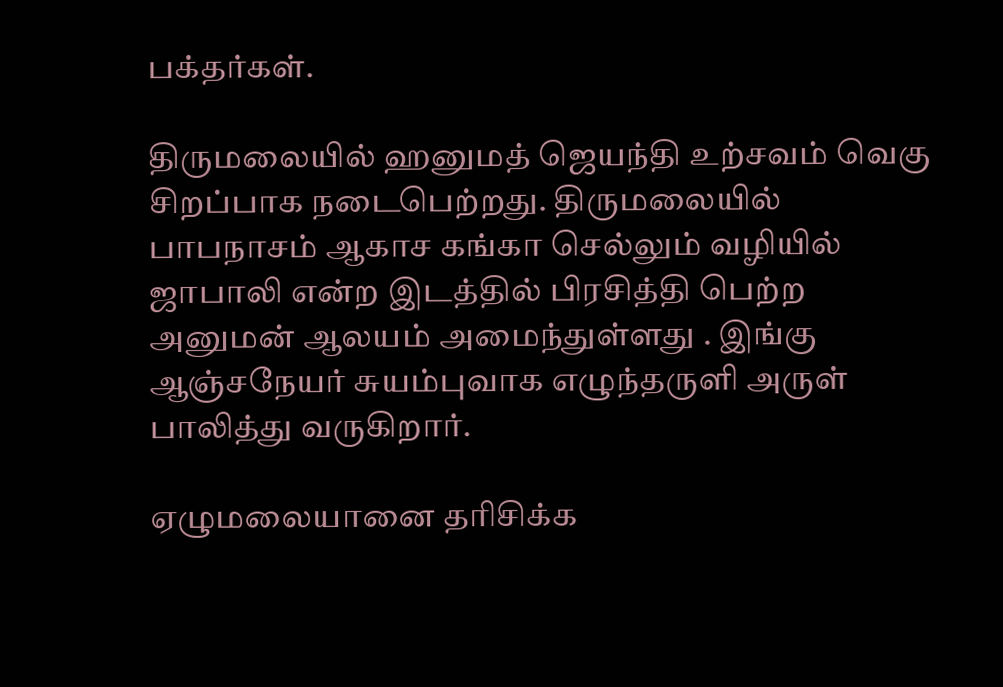பக்தர்கள்.

திருமலையில் ஹனுமத் ஜெயந்தி உற்சவம் வெகு சிறப்பாக நடைபெற்றது. திருமலையில் பாபநாசம் ஆகாச கங்கா செல்லும் வழியில்  ஜாபாலி என்ற இடத்தில் பிரசித்தி பெற்ற அனுமன் ஆலயம் அமைந்துள்ளது . இங்கு ஆஞ்சநேயர் சுயம்புவாக எழுந்தருளி அருள் பாலித்து வருகிறார்.

ஏழுமலையானை தரிசிக்க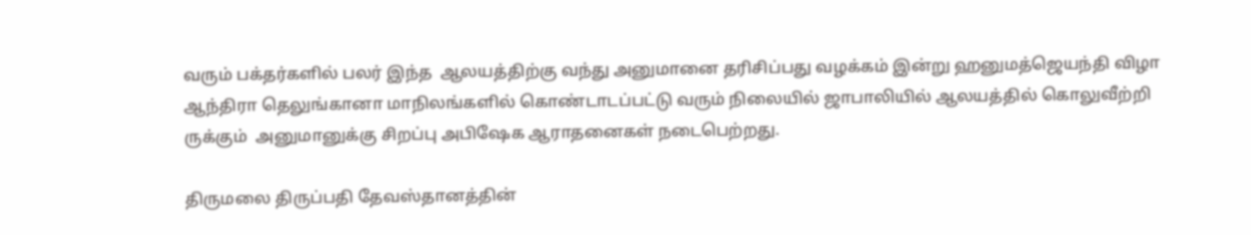வரும் பக்தர்களில் பலர் இந்த  ஆலயத்திற்கு வந்து அனுமானை தரிசிப்பது வழக்கம் இன்று ஹனுமத்ஜெயந்தி விழா ஆந்திரா தெலுங்கானா மாநிலங்களில் கொண்டாடப்பட்டு வரும் நிலையில் ஜாபாலியில் ஆலயத்தில் கொலுவீற்றி ருக்கும்  அனுமானுக்கு சிறப்பு அபிஷேக ஆராதனைகள் நடைபெற்றது.

திருமலை திருப்பதி தேவஸ்தானத்தின்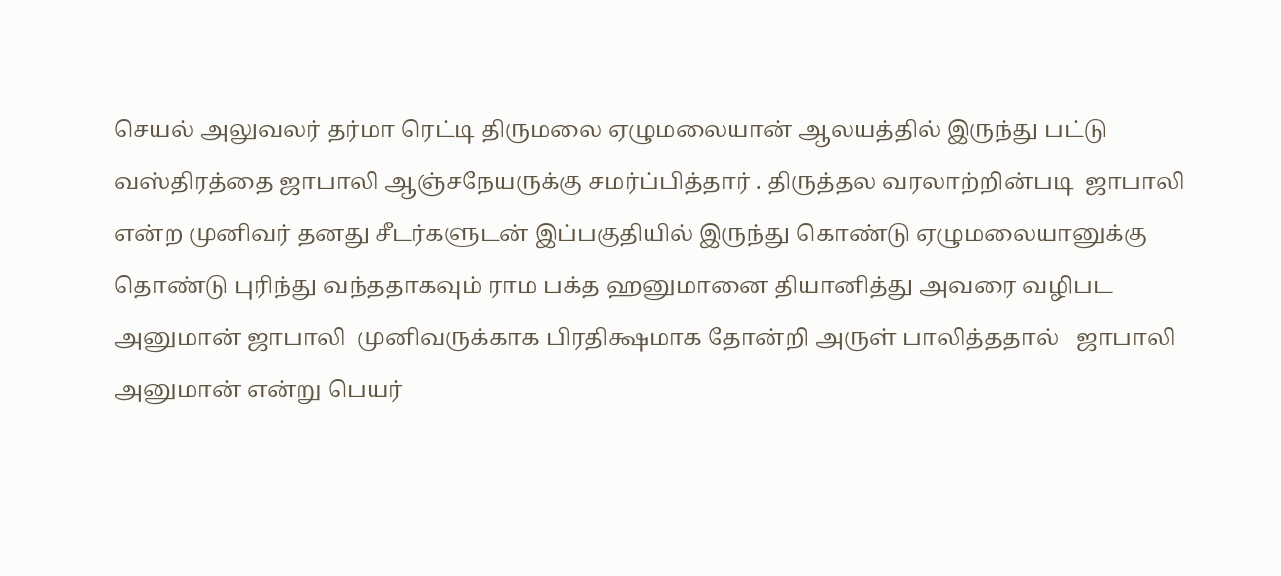செயல் அலுவலர் தர்மா ரெட்டி திருமலை ஏழுமலையான் ஆலயத்தில் இருந்து பட்டு வஸ்திரத்தை ஜாபாலி ஆஞ்சநேயருக்கு சமர்ப்பித்தார் . திருத்தல வரலாற்றின்படி  ஜாபாலி என்ற முனிவர் தனது சீடர்களுடன் இப்பகுதியில் இருந்து கொண்டு ஏழுமலையானுக்கு தொண்டு புரிந்து வந்ததாகவும் ராம பக்த ஹனுமானை தியானித்து அவரை வழிபட அனுமான் ஜாபாலி  முனிவருக்காக பிரதிக்ஷமாக தோன்றி அருள் பாலித்ததால்   ஜாபாலி அனுமான் என்று பெயர்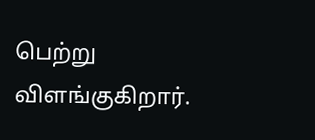பெற்று விளங்குகிறார்.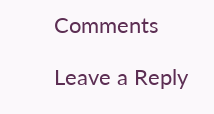Comments

Leave a Reply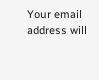Your email address will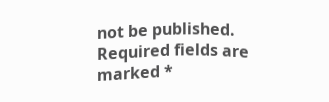not be published. Required fields are marked *